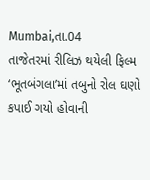Mumbai,તા.04
તાજેતરમાં રીલિઝ થયેલી ફિલ્મ ‘ભૂતબંગલા’માં તબુનો રોલ ઘણો કપાઈ ગયો હોવાની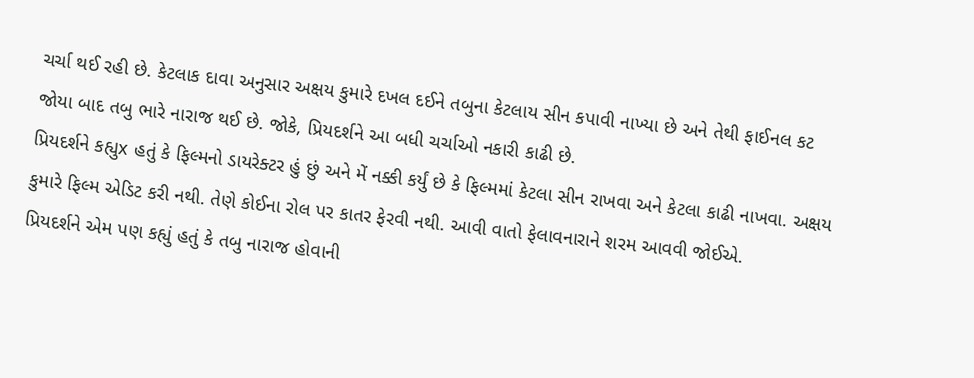ચર્ચા થઈ રહી છે. કેટલાક દાવા અનુસાર અક્ષય કુમારે દખલ દઈને તબુના કેટલાય સીન કપાવી નાખ્યા છે અને તેથી ફાઈનલ કટ જોયા બાદ તબુ ભારે નારાજ થઈ છે. જોકે, પ્રિયદર્શને આ બધી ચર્ચાઓ નકારી કાઢી છે.
પ્રિયદર્શને કહ્યુx હતું કે ફિલ્મનો ડાયરેક્ટર હું છું અને મેં નક્કી કર્યું છે કે ફિલ્મમાં કેટલા સીન રાખવા અને કેટલા કાઢી નાખવા. અક્ષય કુમારે ફિલ્મ એડિટ કરી નથી. તેણે કોઈના રોલ પર કાતર ફેરવી નથી. આવી વાતો ફેલાવનારાને શરમ આવવી જોઈએ.
પ્રિયદર્શને એમ પણ કહ્યું હતું કે તબુ નારાજ હોવાની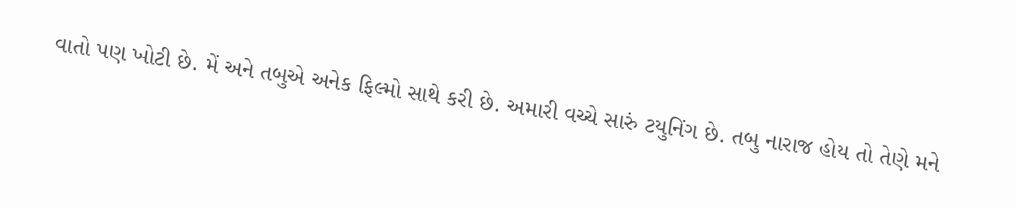વાતો પણ ખોટી છે. મેં અને તબુએ અનેક ફિલ્મો સાથે કરી છે. અમારી વચ્ચે સારું ટયુનિંગ છે. તબુ નારાજ હોય તો તેણે મને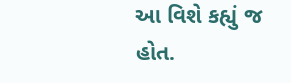આ વિશે કહ્યું જ હોત.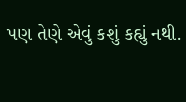પણ તેણે એવું કશું કહ્યું નથી.